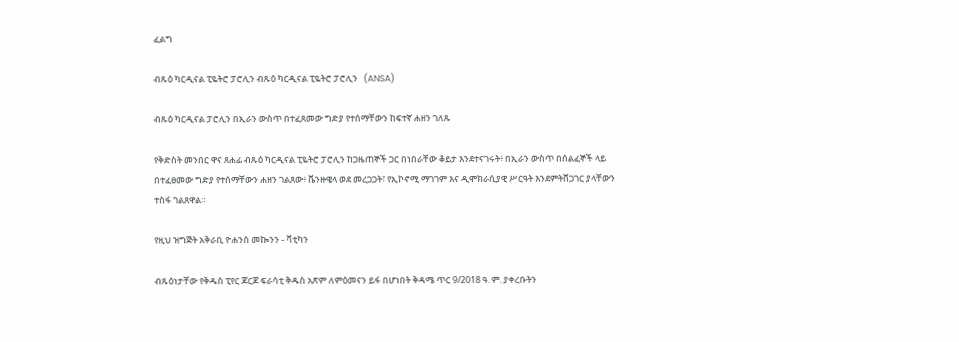ፈልግ

ብጹዕ ካርዲናል ፒዬትሮ ፓሮሊን ብጹዕ ካርዲናል ፒዬትሮ ፓሮሊን   (ANSA)

ብጹዕ ካርዲናል ፓሮሊን በኢራን ውስጥ በተፈጸመው ግድያ የተሰማቸውን ከፍተኛ ሐዘን ገለጹ

የቅድስት መንበር ዋና ጸሐፊ ብጹዕ ካርዲናል ፒዬትሮ ፓሮሊን ከጋዜጠኞች ጋር በነበራቸው ቆይታ እንደተናገሩት፥ በኢራን ውስጥ በሰልፈኞች ላይ በተፈፀመው ግድያ የተሰማቸውን ሐዘን ገልጸው፥ ቬንዙዌላ ወደ መረጋጋት፣ የኢኮኖሚ ማገገም እና ዲሞክራሲያዊ ሥርዓት እንደምትሸጋገር ያላቸውን ተስፋ ገልጸዋል።

የዚህ ዝግጅት አቅራቢ ዮሐንስ መኰንን - ቫቲካን

ብጹዕነታቸው የቅዱስ ፒየር ጆርጆ ፍራሳቲ ቅዱስ አጽም ለምዕመናን ይፋ በሆነበት ቅዳሜ ጥር 9/2018 ዓ. ም. ያቀረቡትን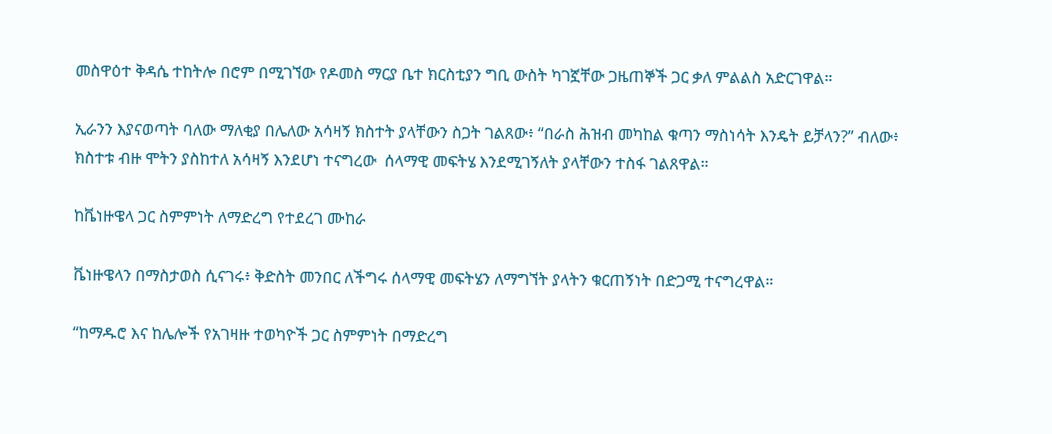መስዋዕተ ቅዳሴ ተከትሎ በሮም በሚገኘው የዶመስ ማርያ ቤተ ክርስቲያን ግቢ ውስት ካገኟቸው ጋዜጠኞች ጋር ቃለ ምልልስ አድርገዋል።

ኢራንን እያናወጣት ባለው ማለቂያ በሌለው አሳዛኝ ክስተት ያላቸውን ስጋት ገልጸው፥ “በራስ ሕዝብ መካከል ቁጣን ማስነሳት እንዴት ይቻላን?” ብለው፥ ክስተቱ ብዙ ሞትን ያስከተለ አሳዛኝ እንደሆነ ተናግረው  ሰላማዊ መፍትሄ እንደሚገኝለት ያላቸውን ተስፋ ገልጸዋል።

ከቬነዙዌላ ጋር ስምምነት ለማድረግ የተደረገ ሙከራ

ቬነዙዌላን በማስታወስ ሲናገሩ፥ ቅድስት መንበር ለችግሩ ሰላማዊ መፍትሄን ለማግኘት ያላትን ቁርጠኝነት በድጋሚ ተናግረዋል።

“ከማዱሮ እና ከሌሎች የአገዛዙ ተወካዮች ጋር ስምምነት በማድረግ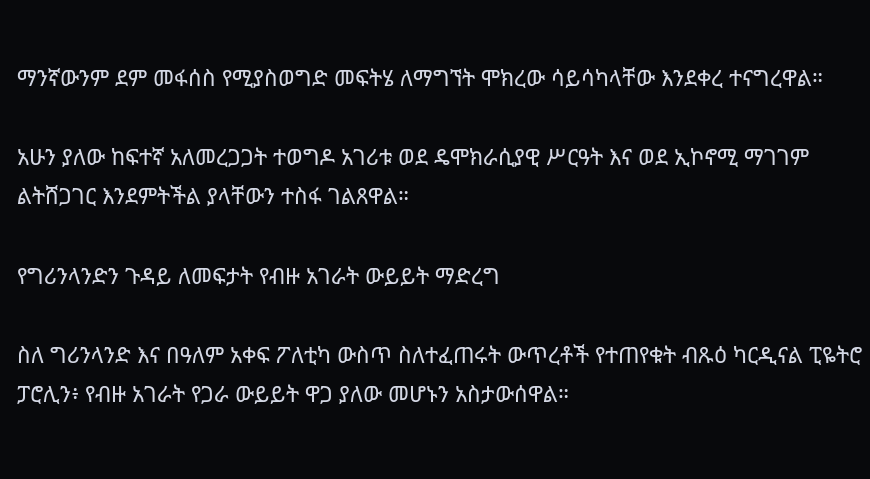ማንኛውንም ደም መፋሰስ የሚያስወግድ መፍትሄ ለማግኘት ሞክረው ሳይሳካላቸው እንደቀረ ተናግረዋል።

አሁን ያለው ከፍተኛ አለመረጋጋት ተወግዶ አገሪቱ ወደ ዴሞክራሲያዊ ሥርዓት እና ወደ ኢኮኖሚ ማገገም ልትሸጋገር እንደምትችል ያላቸውን ተስፋ ገልጸዋል።

የግሪንላንድን ጉዳይ ለመፍታት የብዙ አገራት ውይይት ማድረግ

ስለ ግሪንላንድ እና በዓለም አቀፍ ፖለቲካ ውስጥ ስለተፈጠሩት ውጥረቶች የተጠየቁት ብጹዕ ካርዲናል ፒዬትሮ ፓሮሊን፥ የብዙ አገራት የጋራ ውይይት ዋጋ ያለው መሆኑን አስታውሰዋል።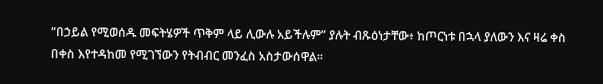“በኃይል የሚወሰዱ መፍትሄዎች ጥቅም ላይ ሊውሉ አይችሉም” ያሉት ብጹዕነታቸው፥ ከጦርነቱ በኋላ ያለውን እና ዛሬ ቀስ በቀስ እየተዳከመ የሚገኘውን የትብብር መንፈስ አስታውሰዋል።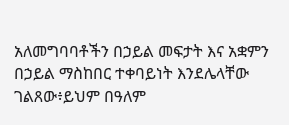አለመግባባቶችን በኃይል መፍታት እና አቋምን በኃይል ማስከበር ተቀባይነት እንደሌላቸው ገልጸው፥ይህም በዓለም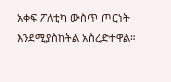አቀፍ ፖለቲካ ውስጥ ጦርነት እንደሚያስከትል አስረድተዋል።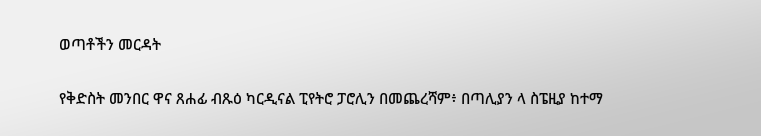ወጣቶችን መርዳት

የቅድስት መንበር ዋና ጸሐፊ ብጹዕ ካርዲናል ፒየትሮ ፓሮሊን በመጨረሻም፥ በጣሊያን ላ ስፔዚያ ከተማ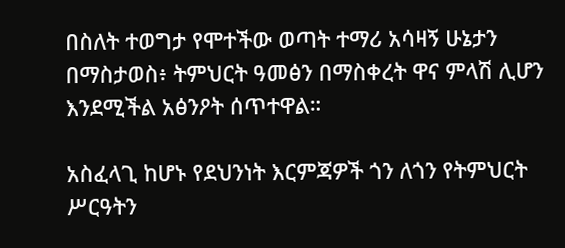በስለት ተወግታ የሞተችው ወጣት ተማሪ አሳዛኝ ሁኔታን በማስታወስ፥ ትምህርት ዓመፅን በማስቀረት ዋና ምላሽ ሊሆን እንደሚችል አፅንዖት ሰጥተዋል።

አስፈላጊ ከሆኑ የደህንነት እርምጃዎች ጎን ለጎን የትምህርት ሥርዓትን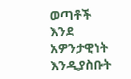ወጣቶች እንደ አዎንታዊነት እንዲያስቡት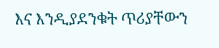እና እንዲያደንቁት ጥሪያቸውን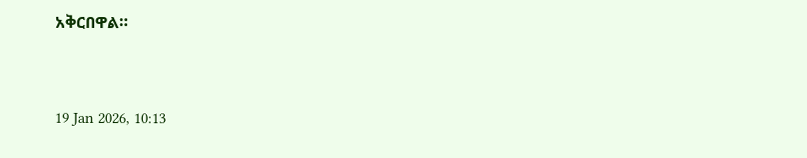አቅርበዋል።



19 Jan 2026, 10:13